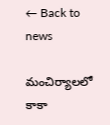← Back to news

మంచిర్యాలలో కాకా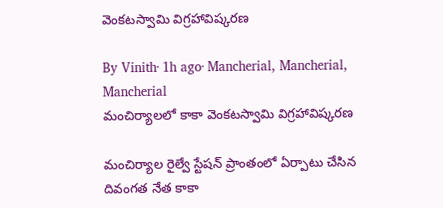వెంకటస్వామి విగ్రహావిష్కరణ

By Vinith· 1h ago· Mancherial, Mancherial, Mancherial
మంచిర్యాలలో కాకా వెంకటస్వామి విగ్రహావిష్కరణ

మంచిర్యాల రైల్వే స్టేషన్ ప్రాంతంలో ఏర్పాటు చేసిన దివంగత నేత కాకా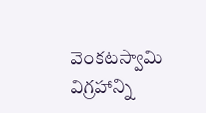వెంకటస్వామి విగ్రహాన్ని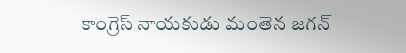కాంగ్రెస్ నాయకుడు మంతెన జగన్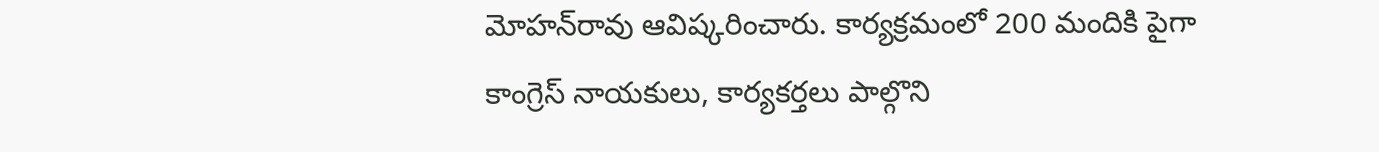మోహన్‌రావు ఆవిష్కరించారు. కార్యక్రమంలో 200 మందికి పైగా కాంగ్రెస్ నాయకులు, కార్యకర్తలు పాల్గొని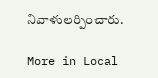నివాళులర్పించారు.

More in Local